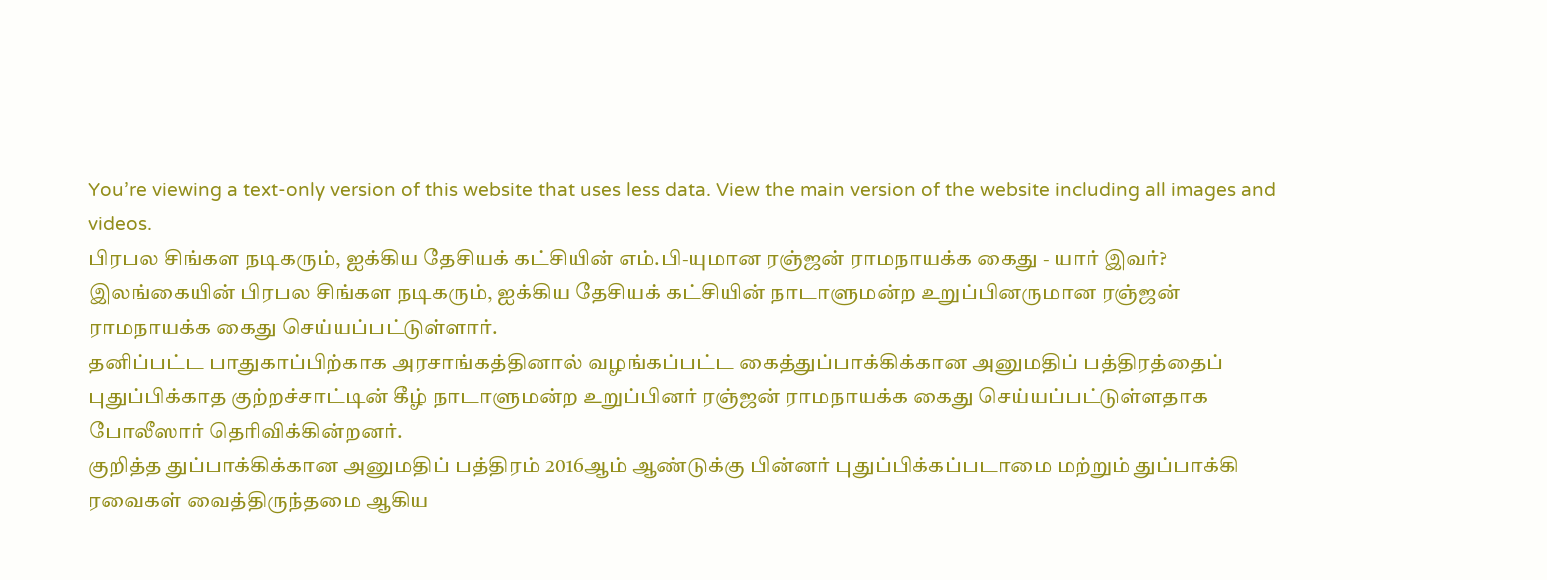You’re viewing a text-only version of this website that uses less data. View the main version of the website including all images and videos.
பிரபல சிங்கள நடிகரும், ஐக்கிய தேசியக் கட்சியின் எம்.பி-யுமான ரஞ்ஜன் ராமநாயக்க கைது - யார் இவர்?
இலங்கையின் பிரபல சிங்கள நடிகரும், ஐக்கிய தேசியக் கட்சியின் நாடாளுமன்ற உறுப்பினருமான ரஞ்ஜன் ராமநாயக்க கைது செய்யப்பட்டுள்ளார்.
தனிப்பட்ட பாதுகாப்பிற்காக அரசாங்கத்தினால் வழங்கப்பட்ட கைத்துப்பாக்கிக்கான அனுமதிப் பத்திரத்தைப் புதுப்பிக்காத குற்றச்சாட்டின் கீழ் நாடாளுமன்ற உறுப்பினர் ரஞ்ஜன் ராமநாயக்க கைது செய்யப்பட்டுள்ளதாக போலீஸார் தெரிவிக்கின்றனர்.
குறித்த துப்பாக்கிக்கான அனுமதிப் பத்திரம் 2016ஆம் ஆண்டுக்கு பின்னர் புதுப்பிக்கப்படாமை மற்றும் துப்பாக்கி ரவைகள் வைத்திருந்தமை ஆகிய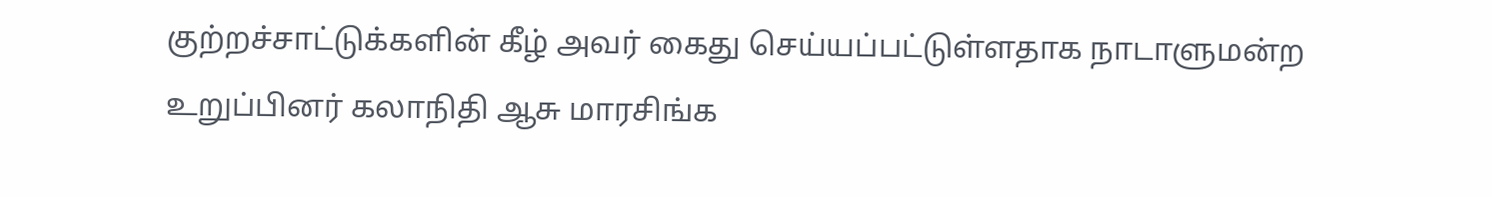குற்றச்சாட்டுக்களின் கீழ் அவர் கைது செய்யப்பட்டுள்ளதாக நாடாளுமன்ற உறுப்பினர் கலாநிதி ஆசு மாரசிங்க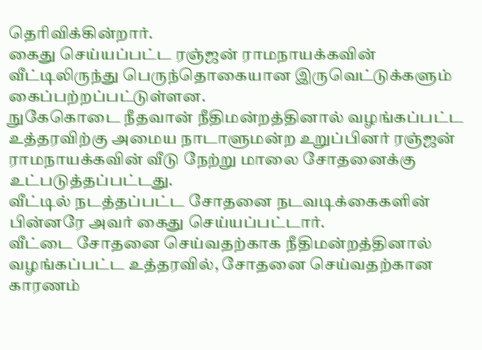தெரிவிக்கின்றார்.
கைது செய்யப்பட்ட ரஞ்ஜன் ராமநாயக்கவின் வீட்டிலிருந்து பெருந்தொகையான இருவெட்டுக்களும் கைப்பற்றப்பட்டுள்ளன.
நுகேகொடை நீதவான் நீதிமன்றத்தினால் வழங்கப்பட்ட உத்தரவிற்கு அமைய நாடாளுமன்ற உறுப்பினர் ரஞ்ஜன் ராமநாயக்கவின் வீடு நேற்று மாலை சோதனைக்கு உட்படுத்தப்பட்டது.
வீட்டில் நடத்தப்பட்ட சோதனை நடவடிக்கைகளின் பின்னரே அவர் கைது செய்யப்பட்டார்.
வீட்டை சோதனை செய்வதற்காக நீதிமன்றத்தினால் வழங்கப்பட்ட உத்தரவில், சோதனை செய்வதற்கான காரணம்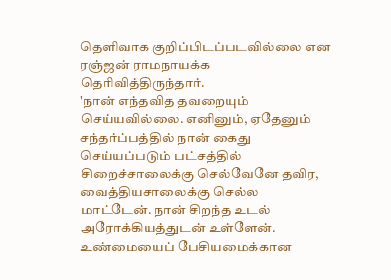தெளிவாக குறிப்பிடப்படவில்லை என ரஞ்ஜன் ராமநாயக்க தெரிவித்திருந்தார்.
'நான் எந்தவித தவறையும் செய்யவில்லை. எனினும், ஏதேனும் சந்தர்ப்பத்தில் நான் கைது செய்யப்படும் பட்சத்தில் சிறைச்சாலைக்கு செல்வேனே தவிர, வைத்தியசாலைக்கு செல்ல மாட்டேன். நான் சிறந்த உடல் அரோக்கியத்துடன் உள்ளேன். உண்மையைப் பேசியமைக்கான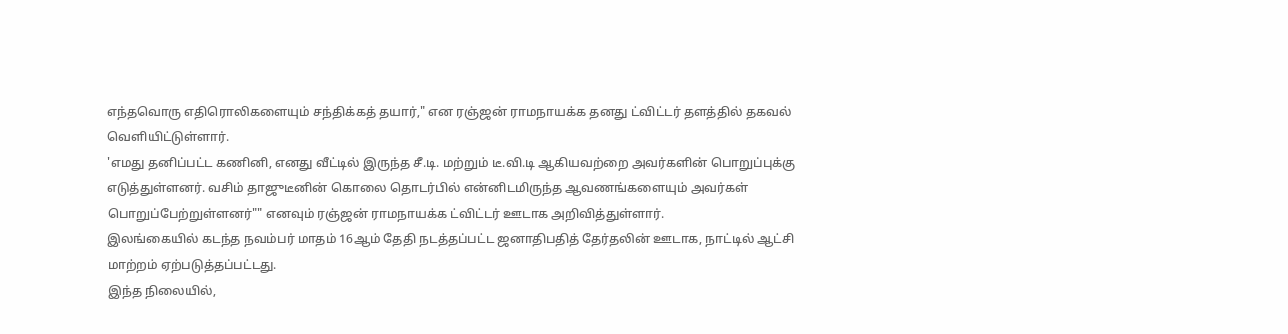எந்தவொரு எதிரொலிகளையும் சந்திக்கத் தயார்," என ரஞ்ஜன் ராமநாயக்க தனது ட்விட்டர் தளத்தில் தகவல் வெளியிட்டுள்ளார்.
'எமது தனிப்பட்ட கணினி, எனது வீட்டில் இருந்த சீ.டி. மற்றும் டீ.வி.டி ஆகியவற்றை அவர்களின் பொறுப்புக்கு எடுத்துள்ளனர். வசிம் தாஜுடீனின் கொலை தொடர்பில் என்னிடமிருந்த ஆவணங்களையும் அவர்கள் பொறுப்பேற்றுள்ளனர்"" எனவும் ரஞ்ஜன் ராமநாயக்க ட்விட்டர் ஊடாக அறிவித்துள்ளார்.
இலங்கையில் கடந்த நவம்பர் மாதம் 16ஆம் தேதி நடத்தப்பட்ட ஜனாதிபதித் தேர்தலின் ஊடாக, நாட்டில் ஆட்சி மாற்றம் ஏற்படுத்தப்பட்டது.
இந்த நிலையில்,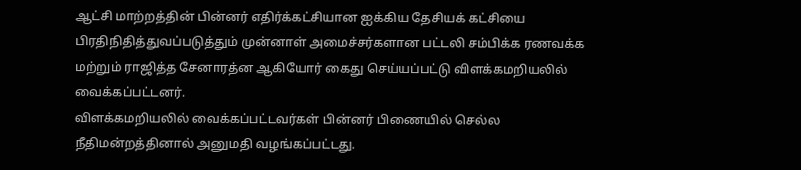ஆட்சி மாற்றத்தின் பின்னர் எதிர்க்கட்சியான ஐக்கிய தேசியக் கட்சியை பிரதிநிதித்துவப்படுத்தும் முன்னாள் அமைச்சர்களான பட்டலி சம்பிக்க ரணவக்க மற்றும் ராஜித்த சேனாரத்ன ஆகியோர் கைது செய்யப்பட்டு விளக்கமறியலில் வைக்கப்பட்டனர்.
விளக்கமறியலில் வைக்கப்பட்டவர்கள் பின்னர் பிணையில் செல்ல நீதிமன்றத்தினால் அனுமதி வழங்கப்பட்டது.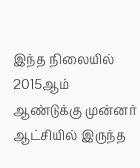இந்த நிலையில் 2015ஆம் ஆண்டுக்கு முன்னர் ஆட்சியில் இருந்த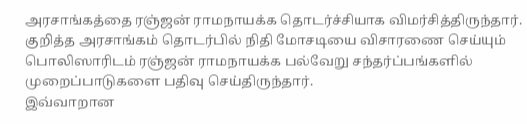அரசாங்கத்தை ரஞ்ஜன் ராமநாயக்க தொடர்ச்சியாக விமர்சித்திருந்தார்.
குறித்த அரசாங்கம் தொடர்பில் நிதி மோசடியை விசாரணை செய்யும் பொலிஸாரிடம் ரஞ்ஜன் ராமநாயக்க பல்வேறு சந்தர்ப்பங்களில் முறைப்பாடுகளை பதிவு செய்திருந்தார்.
இவ்வாறான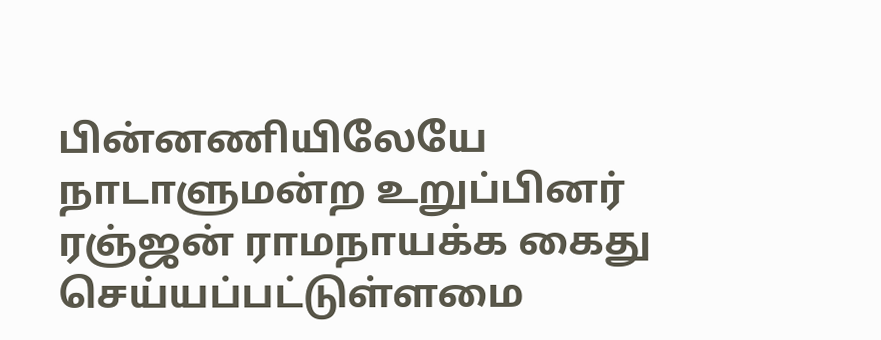பின்னணியிலேயே நாடாளுமன்ற உறுப்பினர் ரஞ்ஜன் ராமநாயக்க கைது செய்யப்பட்டுள்ளமை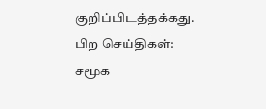குறிப்பிடத்தக்கது.
பிற செய்திகள்:
சமூக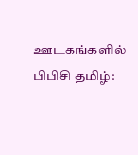ஊடகங்களில் பிபிசி தமிழ்: